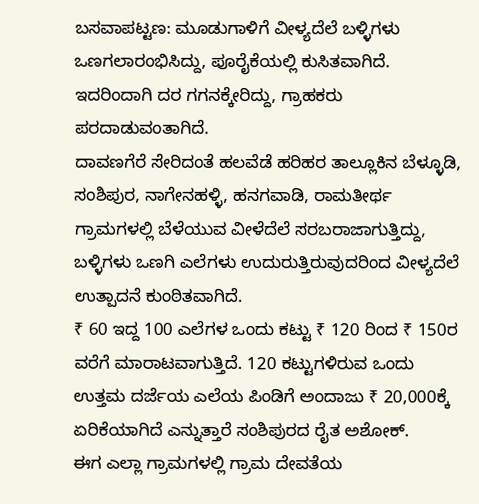ಬಸವಾಪಟ್ಟಣ: ಮೂಡುಗಾಳಿಗೆ ವೀಳ್ಯದೆಲೆ ಬಳ್ಳಿಗಳು ಒಣಗಲಾರಂಭಿಸಿದ್ದು, ಪೂರೈಕೆಯಲ್ಲಿ ಕುಸಿತವಾಗಿದೆ. ಇದರಿಂದಾಗಿ ದರ ಗಗನಕ್ಕೇರಿದ್ದು, ಗ್ರಾಹಕರು ಪರದಾಡುವಂತಾಗಿದೆ.
ದಾವಣಗೆರೆ ಸೇರಿದಂತೆ ಹಲವೆಡೆ ಹರಿಹರ ತಾಲ್ಲೂಕಿನ ಬೆಳ್ಳೂಡಿ, ಸಂಶಿಪುರ, ನಾಗೇನಹಳ್ಳಿ, ಹನಗವಾಡಿ, ರಾಮತೀರ್ಥ ಗ್ರಾಮಗಳಲ್ಲಿ ಬೆಳೆಯುವ ವೀಳೆದೆಲೆ ಸರಬರಾಜಾಗುತ್ತಿದ್ದು, ಬಳ್ಳಿಗಳು ಒಣಗಿ ಎಲೆಗಳು ಉದುರುತ್ತಿರುವುದರಿಂದ ವೀಳ್ಯದೆಲೆ ಉತ್ಪಾದನೆ ಕುಂಠಿತವಾಗಿದೆ.
₹ 60 ಇದ್ದ 100 ಎಲೆಗಳ ಒಂದು ಕಟ್ಟು ₹ 120 ರಿಂದ ₹ 150ರ ವರೆಗೆ ಮಾರಾಟವಾಗುತ್ತಿದೆ. 120 ಕಟ್ಟುಗಳಿರುವ ಒಂದು ಉತ್ತಮ ದರ್ಜೆಯ ಎಲೆಯ ಪಿಂಡಿಗೆ ಅಂದಾಜು ₹ 20,000ಕ್ಕೆ ಏರಿಕೆಯಾಗಿದೆ ಎನ್ನುತ್ತಾರೆ ಸಂಶಿಪುರದ ರೈತ ಅಶೋಕ್.
ಈಗ ಎಲ್ಲಾ ಗ್ರಾಮಗಳಲ್ಲಿ ಗ್ರಾಮ ದೇವತೆಯ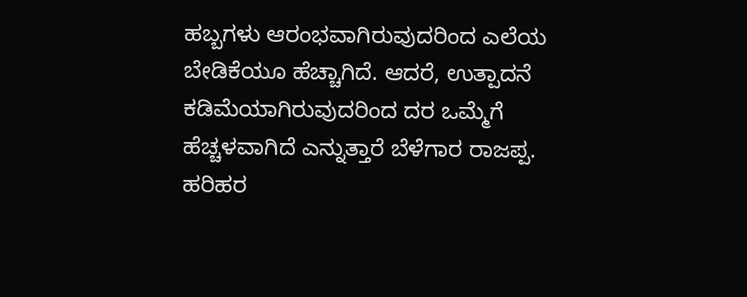ಹಬ್ಬಗಳು ಆರಂಭವಾಗಿರುವುದರಿಂದ ಎಲೆಯ ಬೇಡಿಕೆಯೂ ಹೆಚ್ಚಾಗಿದೆ. ಆದರೆ, ಉತ್ಪಾದನೆ ಕಡಿಮೆಯಾಗಿರುವುದರಿಂದ ದರ ಒಮ್ಮೆಗೆ ಹೆಚ್ಚಳವಾಗಿದೆ ಎನ್ನುತ್ತಾರೆ ಬೆಳೆಗಾರ ರಾಜಪ್ಪ.
ಹರಿಹರ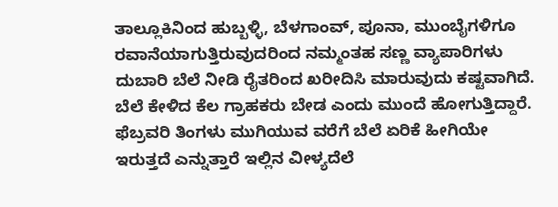ತಾಲ್ಲೂಕಿನಿಂದ ಹುಬ್ಬಳ್ಳಿ, ಬೆಳಗಾಂವ್, ಪೂನಾ, ಮುಂಬೈಗಳಿಗೂ ರವಾನೆಯಾಗುತ್ತಿರುವುದರಿಂದ ನಮ್ಮಂತಹ ಸಣ್ಣ ವ್ಯಾಪಾರಿಗಳು ದುಬಾರಿ ಬೆಲೆ ನೀಡಿ ರೈತರಿಂದ ಖರೀದಿಸಿ ಮಾರುವುದು ಕಷ್ಟವಾಗಿದೆ. ಬೆಲೆ ಕೇಳಿದ ಕೆಲ ಗ್ರಾಹಕರು ಬೇಡ ಎಂದು ಮುಂದೆ ಹೋಗುತ್ತಿದ್ದಾರೆ. ಫೆಬ್ರವರಿ ತಿಂಗಳು ಮುಗಿಯುವ ವರೆಗೆ ಬೆಲೆ ಏರಿಕೆ ಹೀಗಿಯೇ ಇರುತ್ತದೆ ಎನ್ನುತ್ತಾರೆ ಇಲ್ಲಿನ ವೀಳ್ಯದೆಲೆ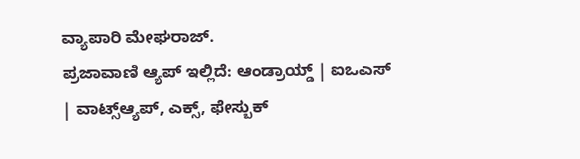ವ್ಯಾಪಾರಿ ಮೇಘರಾಜ್.
ಪ್ರಜಾವಾಣಿ ಆ್ಯಪ್ ಇಲ್ಲಿದೆ: ಆಂಡ್ರಾಯ್ಡ್ | ಐಒಎಸ್ | ವಾಟ್ಸ್ಆ್ಯಪ್, ಎಕ್ಸ್, ಫೇಸ್ಬುಕ್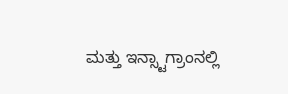ಮತ್ತು ಇನ್ಸ್ಟಾಗ್ರಾಂನಲ್ಲಿ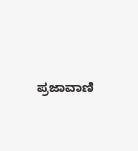ಪ್ರಜಾವಾಣಿ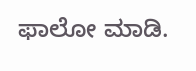ಫಾಲೋ ಮಾಡಿ.